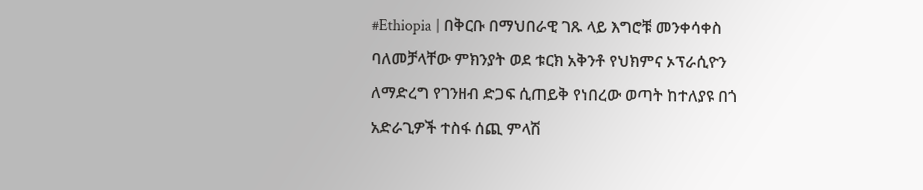#Ethiopia | በቅርቡ በማህበራዊ ገጹ ላይ እግሮቹ መንቀሳቀስ ባለመቻላቸው ምክንያት ወደ ቱርክ አቅንቶ የህክምና ኦፕራሲዮን ለማድረግ የገንዘብ ድጋፍ ሲጠይቅ የነበረው ወጣት ከተለያዩ በጎ አድራጊዎች ተስፋ ሰጪ ምላሽ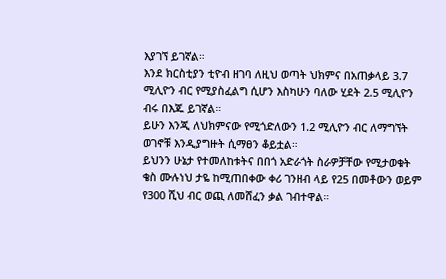እያገኘ ይገኛል።
እንደ ክርስቲያን ቲዮብ ዘገባ ለዚህ ወጣት ህክምና በአጠቃላይ 3.7 ሚሊዮን ብር የሚያስፈልግ ሲሆን እስካሁን ባለው ሂደት 2.5 ሚሊዮን ብሩ በእጁ ይገኛል።
ይሁን እንጂ ለህክምናው የሚጎድለውን 1.2 ሚሊዮን ብር ለማግኘት ወገኖቹ እንዲያግዙት ሲማፀን ቆይቷል።
ይህንን ሁኔታ የተመለከቱትና በበጎ አድራጎት ስራዎቻቸው የሚታወቁት ቄስ ሙሉነህ ታዬ ከሚጠበቀው ቀሪ ገንዘብ ላይ የ25 በመቶውን ወይም የ300 ሺህ ብር ወጪ ለመሸፈን ቃል ገብተዋል።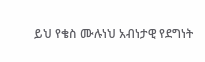ይህ የቄስ ሙሉነህ አብነታዊ የደግነት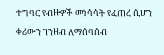ተግባር የብዙዎች መነሳሳት የፈጠረ ሲሆን ቀሪውን ገንዘብ ለማሰባሰብ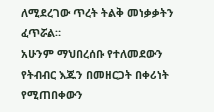ለሚደረገው ጥረት ትልቅ መነቃቃትን ፈጥሯል።
አሁንም ማህበረሰቡ የተለመደውን የትብብር እጁን በመዘርጋት በቀሪነት የሚጠበቀውን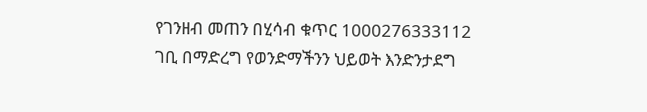የገንዘብ መጠን በሂሳብ ቁጥር 1000276333112 ገቢ በማድረግ የወንድማችንን ህይወት እንድንታደግ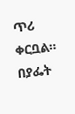ጥሪ ቀርቧል።
በያፌት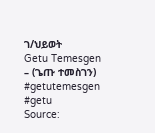ገ/ህይወት
Getu Temesgen – (ጌጡ ተመስገን)
#getutemesgen #getu
Source: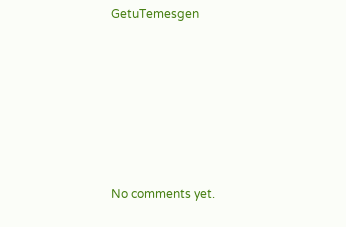GetuTemesgen








No comments yet.